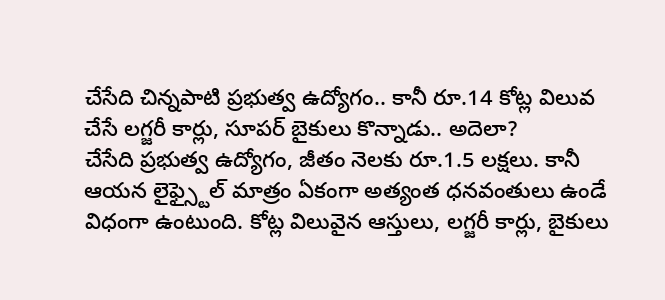చేసేది చిన్నపాటి ప్రభుత్వ ఉద్యోగం.. కానీ రూ.14 కోట్ల విలువ చేసే లగ్జరీ కార్లు, సూపర్ బైకులు కొన్నాడు.. అదెలా?
చేసేది ప్రభుత్వ ఉద్యోగం, జీతం నెలకు రూ.1.5 లక్షలు. కానీ ఆయన లైఫ్స్టైల్ మాత్రం ఏకంగా అత్యంత ధనవంతులు ఉండే విధంగా ఉంటుంది. కోట్ల విలువైన ఆస్తులు, లగ్జరీ కార్లు, బైకులు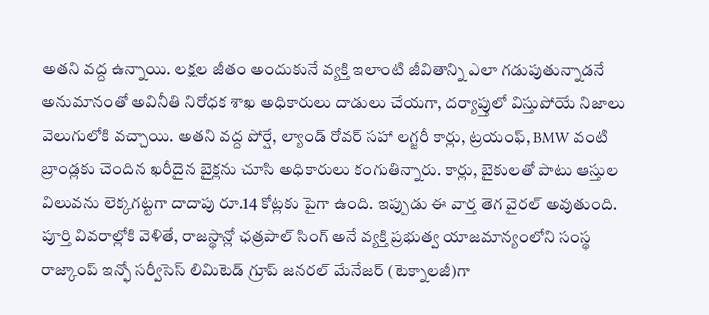అతని వద్ద ఉన్నాయి. లక్షల జీతం అందుకునే వ్యక్తి ఇలాంటి జీవితాన్ని ఎలా గడుపుతున్నాడనే అనుమానంతో అవినీతి నిరోధక శాఖ అధికారులు దాడులు చేయగా, దర్యాప్తులో విస్తుపోయే నిజాలు వెలుగులోకి వచ్చాయి. అతని వద్ద పోర్షే, ల్యాండ్ రోవర్ సహా లగ్జరీ కార్లు, ట్రయంఫ్, BMW వంటి బ్రాండ్లకు చెందిన ఖరీదైన బైక్లను చూసి అధికారులు కంగుతిన్నారు. కార్లు, బైకులతో పాటు ఆస్తుల విలువను లెక్కగట్టగా దాదాపు రూ.14 కోట్లకు పైగా ఉంది. ఇప్పుడు ఈ వార్త తెగ వైరల్ అవుతుంది.
పూర్తి వివరాల్లోకి వెళితే, రాజస్థాన్లో ఛత్రపాల్ సింగ్ అనే వ్యక్తి ప్రభుత్వ యాజమాన్యంలోని సంస్థ రాజ్కాంప్ ఇన్ఫో సర్వీసెస్ లిమిటెడ్ గ్రూప్ జనరల్ మేనేజర్ (టెక్నాలజీ)గా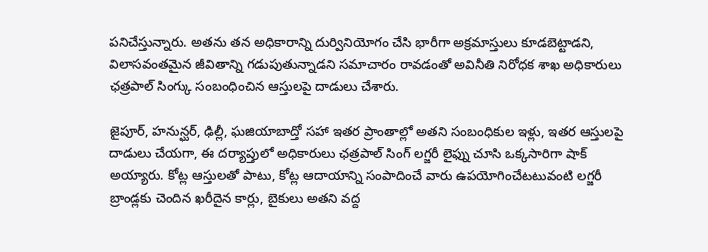పనిచేస్తున్నారు. అతను తన అధికారాన్ని దుర్వినియోగం చేసి భారీగా అక్రమాస్తులు కూడబెట్టాడని, విలాసవంతమైన జీవితాన్ని గడుపుతున్నాడని సమాచారం రావడంతో అవినీతి నిరోధక శాఖ అధికారులు ఛత్రపాల్ సింగ్కు సంబంధించిన ఆస్తులపై దాడులు చేశారు.

జైపూర్, హనున్ఘర్, ఢిల్లీ, ఘజియాబాద్తో సహా ఇతర ప్రాంతాల్లో అతని సంబంధికుల ఇళ్లు, ఇతర ఆస్తులపై దాడులు చేయగా, ఈ దర్యాప్తులో అధికారులు ఛత్రపాల్ సింగ్ లగ్జరీ లైఫ్ను చూసి ఒక్కసారిగా షాక్ అయ్యారు. కోట్ల ఆస్తులతో పాటు, కోట్ల ఆదాయాన్ని సంపాదించే వారు ఉపయోగించేటటువంటి లగ్జరీ బ్రాండ్లకు చెందిన ఖరీదైన కార్లు, బైకులు అతని వద్ద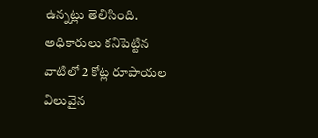ఉన్నట్లు తెలిసింది.
అధికారులు కనిపెట్టిన వాటిలో 2 కోట్ల రూపాయల విలువైన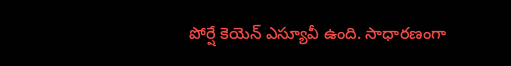పోర్షే కెయెన్ ఎస్యూవీ ఉంది. సాధారణంగా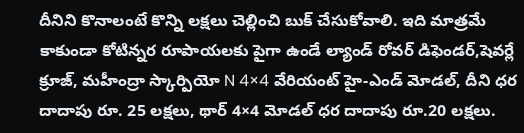దీనిని కొనాలంటే కొన్ని లక్షలు చెల్లించి బుక్ చేసుకోవాలి. ఇది మాత్రమే కాకుండా కోటిన్నర రూపాయలకు పైగా ఉండే ల్యాండ్ రోవర్ డిఫెండర్,షెవర్లే క్రూజ్, మహీంద్రా స్కార్పియో N 4×4 వేరియంట్ హై-ఎండ్ మోడల్, దీని ధర దాదాపు రూ. 25 లక్షలు, థార్ 4×4 మోడల్ ధర దాదాపు రూ.20 లక్షలు.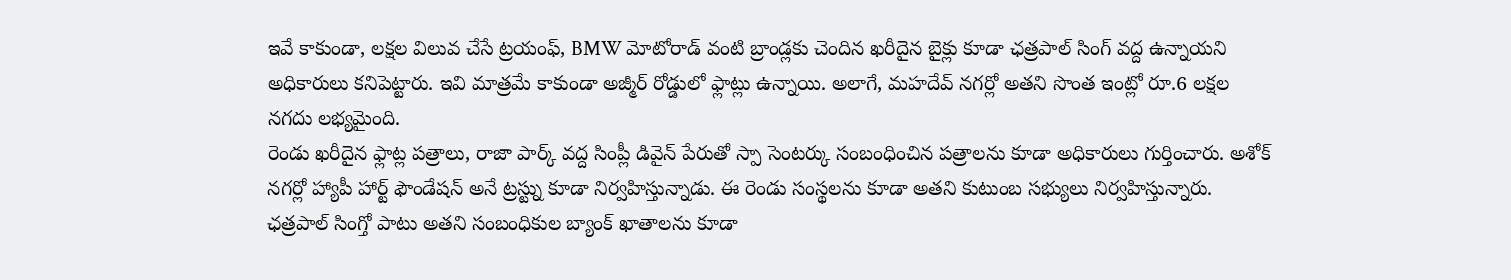ఇవే కాకుండా, లక్షల విలువ చేసే ట్రయంఫ్, BMW మోటోరాడ్ వంటి బ్రాండ్లకు చెందిన ఖరీదైన బైక్లు కూడా ఛత్రపాల్ సింగ్ వద్ద ఉన్నాయని అధికారులు కనిపెట్టారు. ఇవి మాత్రమే కాకుండా అజ్మీర్ రోడ్డులో ఫ్లాట్లు ఉన్నాయి. అలాగే, మహదేవ్ నగర్లో అతని సొంత ఇంట్లో రూ.6 లక్షల నగదు లభ్యమైంది.
రెండు ఖరీదైన ఫ్లాట్ల పత్రాలు, రాజా పార్క్ వద్ద సింప్లీ డివైన్ పేరుతో స్పా సెంటర్కు సంబంధించిన పత్రాలను కూడా అధికారులు గుర్తించారు. అశోక్ నగర్లో హ్యాపీ హార్ట్ ఫౌండేషన్ అనే ట్రస్ట్ను కూడా నిర్వహిస్తున్నాడు. ఈ రెండు సంస్థలను కూడా అతని కుటుంబ సభ్యులు నిర్వహిస్తున్నారు. ఛత్రపాల్ సింగ్తో పాటు అతని సంబంధికుల బ్యాంక్ ఖాతాలను కూడా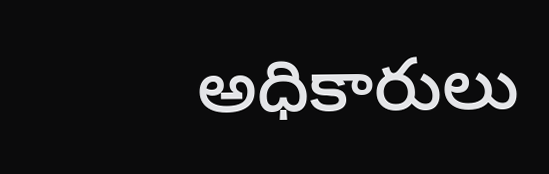అధికారులు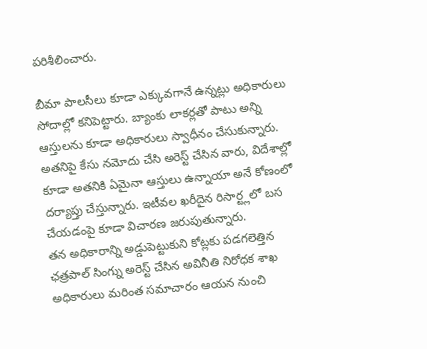పరిశీలించారు.

బీమా పాలసీలు కూడా ఎక్కువగానే ఉన్నట్లు అధికారులు సోదాల్లో కనిపెట్టారు. బ్యాంకు లాకర్లతో పాటు అన్ని ఆస్తులను కూడా అధికారులు స్వాధీనం చేసుకున్నారు. అతనిపై కేసు నమోదు చేసి అరెస్ట్ చేసిన వారు, విదేశాల్లో కూడా అతనికి ఏమైనా ఆస్తులు ఉన్నాయా అనే కోణంలో దర్యాప్తు చేస్తున్నారు. ఇటీవల ఖరీదైన రిసార్ట్లలో బస చేయడంపై కూడా విచారణ జరుపుతున్నారు.
తన అధికారాన్ని అడ్డుపెట్టుకుని కోట్లకు పడగలెత్తిన ఛత్రపాల్ సింగ్ను అరెస్ట్ చేసిన అవినీతి నిరోధక శాఖ అధికారులు మరింత సమాచారం ఆయన నుంచి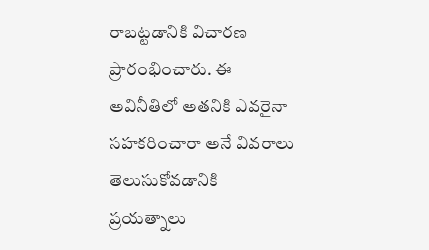రాబట్టడానికి విచారణ ప్రారంభించారు. ఈ అవినీతిలో అతనికి ఎవరైనా సహకరించారా అనే వివరాలు తెలుసుకోవడానికి ప్రయత్నాలు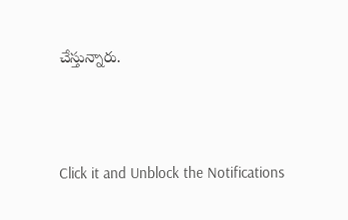చేస్తున్నారు.



Click it and Unblock the Notifications